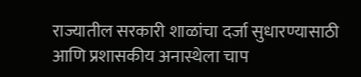राज्यातील सरकारी शाळांचा दर्जा सुधारण्यासाठी आणि प्रशासकीय अनास्थेला चाप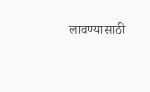लावण्यासाठी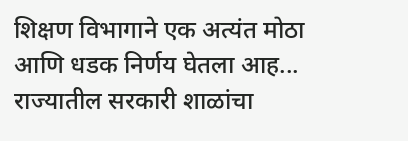शिक्षण विभागाने एक अत्यंत मोठा आणि धडक निर्णय घेतला आह...
राज्यातील सरकारी शाळांचा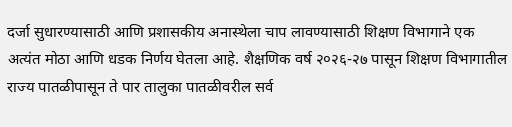दर्जा सुधारण्यासाठी आणि प्रशासकीय अनास्थेला चाप लावण्यासाठी शिक्षण विभागाने एक अत्यंत मोठा आणि धडक निर्णय घेतला आहे. शैक्षणिक वर्ष २०२६-२७ पासून शिक्षण विभागातील राज्य पातळीपासून ते पार तालुका पातळीवरील सर्व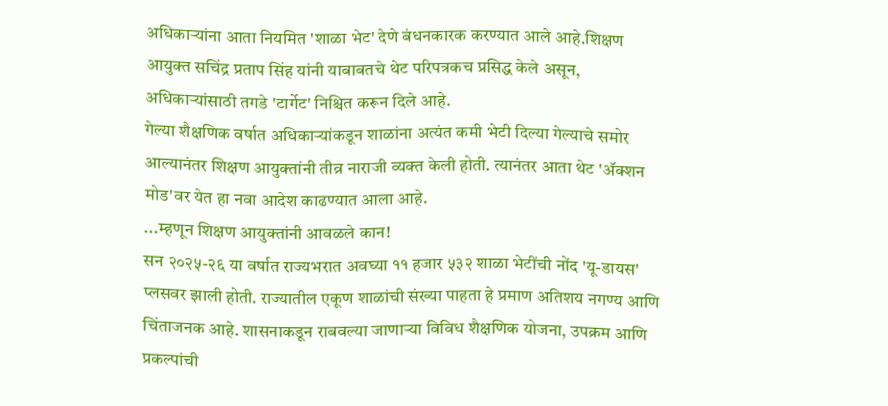अधिकाऱ्यांना आता नियमित 'शाळा भेट' देणे बंधनकारक करण्यात आले आहे.शिक्षण आयुक्त सचिंद्र प्रताप सिंह यांनी याबाबतचे थेट परिपत्रकच प्रसिद्ध केले असून, अधिकाऱ्यांसाठी तगडे 'टार्गेट' निश्चित करून दिले आहे.
गेल्या शैक्षणिक वर्षात अधिकाऱ्यांकडून शाळांना अत्यंत कमी भेटी दिल्या गेल्याचे समोर आल्यानंतर शिक्षण आयुक्तांनी तीव्र नाराजी व्यक्त केली होती. त्यानंतर आता थेट 'ॲक्शन मोड'वर येत हा नवा आदेश काढण्यात आला आहे.
...म्हणून शिक्षण आयुक्तांनी आवळले कान!
सन २०२५-२६ या वर्षात राज्यभरात अवघ्या ११ हजार ५३२ शाळा भेटींची नोंद 'यू-डायस' प्लसवर झाली होती. राज्यातील एकूण शाळांची संख्या पाहता हे प्रमाण अतिशय नगण्य आणि चिंताजनक आहे. शासनाकडून राबवल्या जाणाऱ्या विविध शैक्षणिक योजना, उपक्रम आणि प्रकल्पांची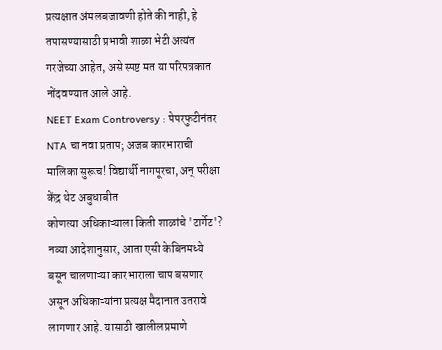प्रत्यक्षात अंमलबजावणी होते की नाही, हे तपासण्यासाठी प्रभावी शाळा भेटी अत्यंत गरजेच्या आहेत, असे स्पष्ट मत या परिपत्रकात नोंदवण्यात आले आहे.
NEET Exam Controversy : पेपरफुटीनंतर NTA चा नवा प्रताप; अजब कारभाराची मालिका सुरूच! विद्यार्थी नागपूरचा, अन् परीक्षा केंद्र थेट अबुधाबीत
कोणत्या अधिकाऱ्याला किती शाळांचे 'टार्गेट'?
नव्या आदेशानुसार, आता एसी केबिनमध्ये बसून चालणाऱ्या कारभाराला चाप बसणार असून अधिकाऱ्यांना प्रत्यक्ष मैदानात उतरावे लागणार आहे. यासाठी खालीलप्रमाणे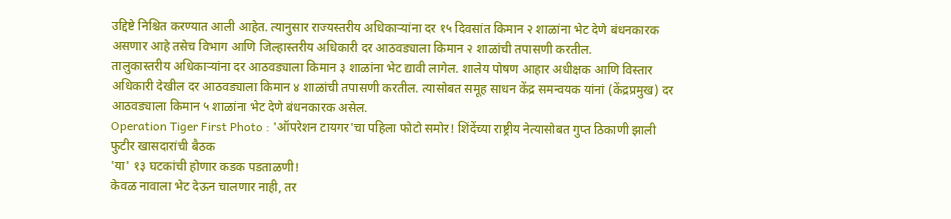उद्दिष्टे निश्चित करण्यात आली आहेत. त्यानुसार राज्यस्तरीय अधिकाऱ्यांना दर १५ दिवसांत किमान २ शाळांना भेट देणे बंधनकारक असणार आहे तसेच विभाग आणि जिल्हास्तरीय अधिकारी दर आठवड्याला किमान २ शाळांची तपासणी करतील.
तालुकास्तरीय अधिकाऱ्यांना दर आठवड्याला किमान ३ शाळांना भेट द्यावी लागेल. शालेय पोषण आहार अधीक्षक आणि विस्तार अधिकारी देखील दर आठवड्याला किमान ४ शाळांची तपासणी करतील. त्यासोबत समूह साधन केंद्र समन्वयक यांनां (केंद्रप्रमुख) दर आठवड्याला किमान ५ शाळांना भेट देणे बंधनकारक असेल.
Operation Tiger First Photo : 'ऑपरेशन टायगर'चा पहिला फोटो समोर! शिंदेंच्या राष्ट्रीय नेत्यासोबत गुप्त ठिकाणी झाली फुटीर खासदारांची बैठक
'या' १३ घटकांची होणार कडक पडताळणी!
केवळ नावाला भेट देऊन चालणार नाही, तर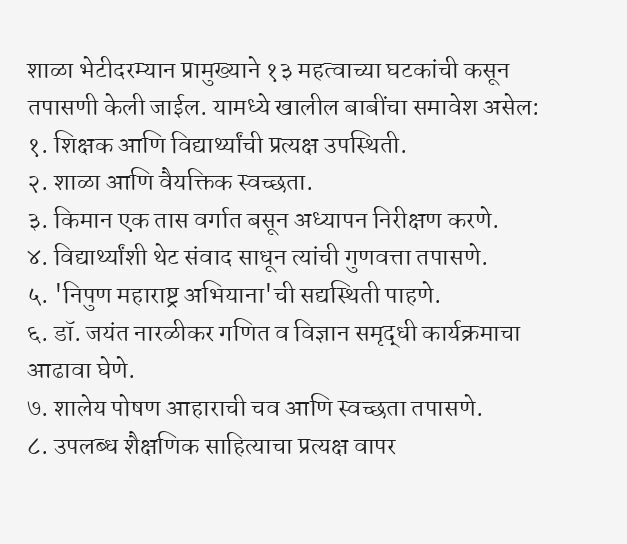शाळा भेटीदरम्यान प्रामुख्याने १३ महत्वाच्या घटकांची कसून तपासणी केली जाईल. यामध्ये खालील बाबींचा समावेश असेल:
१. शिक्षक आणि विद्यार्थ्यांची प्रत्यक्ष उपस्थिती.
२. शाळा आणि वैयक्तिक स्वच्छता.
३. किमान एक तास वर्गात बसून अध्यापन निरीक्षण करणे.
४. विद्यार्थ्यांशी थेट संवाद साधून त्यांची गुणवत्ता तपासणे.
५. 'निपुण महाराष्ट्र अभियाना'ची सद्यस्थिती पाहणे.
६. डॉ. जयंत नारळीकर गणित व विज्ञान समृद्धी कार्यक्रमाचा आढावा घेणे.
७. शालेय पोषण आहाराची चव आणि स्वच्छता तपासणे.
८. उपलब्ध शैक्षणिक साहित्याचा प्रत्यक्ष वापर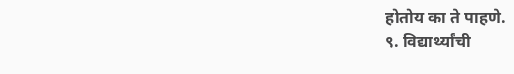होतोय का ते पाहणे.
९. विद्यार्थ्यांची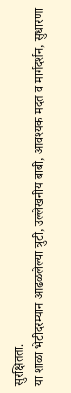सुरक्षितता.
या शाळा भेटीदरम्यान आढळलेल्या त्रुटी, उल्लेखनीय बाबी, आवश्यक मदत व मार्गदर्शन, सुधारणा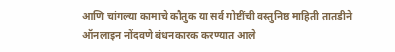आणि चांगल्या कामाचे कौतुक या सर्व गोष्टींची वस्तुनिष्ठ माहिती तातडीने ऑनलाइन नोंदवणे बंधनकारक करण्यात आले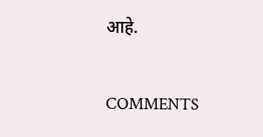आहे.


COMMENTS